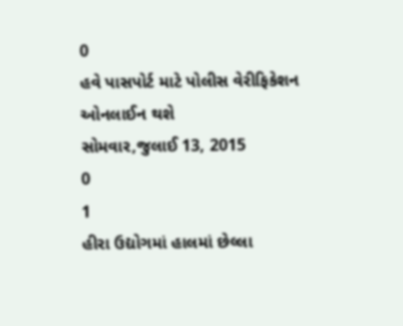0
હવે પાસપોર્ટ માટે પોલીસ વેરીફિકેશન ઓનલાઈન થશે
સોમવાર,જુલાઈ 13, 2015
0
1
હીરા ઉદ્યોગમાં હાલમાં છેલ્લા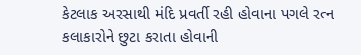કેટલાક અરસાથી મંદિ પ્રવર્તી રહી હોવાના પગલે રત્ન કલાકારોને છુટા કરાતા હોવાની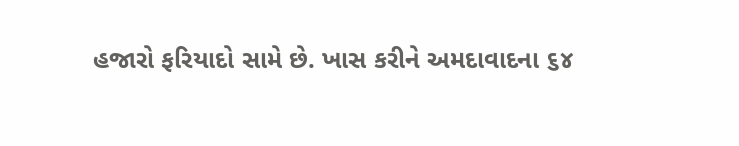હજારો ફરિયાદો સામે છે. ખાસ કરીને અમદાવાદના ૬૪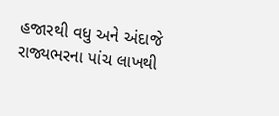હજારથી વધુ અને અંદાજે રાજ્યભરના પાંચ લાખથી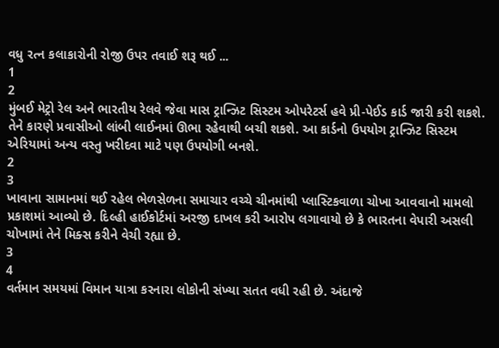વધુ રત્ન કલાકારોની રોજી ઉપર તવાઈ શરૂ થઈ ...
1
2
મુંબઈ મેટ્રો રેલ અને ભારતીય રેલવે જેવા માસ ટ્રાન્ઝિટ સિસ્ટમ ઓપરેટર્સ હવે પ્રી-પેઈડ કાર્ડ જારી કરી શકશે. તેને કારણે પ્રવાસીઓ લાંબી લાઈનમાં ઊભા રહેવાથી બચી શકશે. આ કાર્ડનો ઉપયોગ ટ્રાન્ઝિટ સિસ્ટમ એરિયામાં અન્ય વસ્તુ ખરીદવા માટે પણ ઉપયોગી બનશે.
2
3
ખાવાના સામાનમાં થઈ રહેલ ભેળસેળના સમાચાર વચ્ચે ચીનમાંથી પ્લાસ્ટિકવાળા ચોખા આવવાનો મામલો પ્રકાશમાં આવ્યો છે. દિલ્હી હાઈકોર્ટમાં અરજી દાખલ કરી આરોપ લગાવાયો છે કે ભારતના વેપારી અસલી ચોખામાં તેને મિક્સ કરીને વેચી રહ્યા છે.
3
4
વર્તમાન સમયમાં વિમાન યાત્રા કરનારા લોકોની સંખ્યા સતત વધી રહી છે. અંદાજે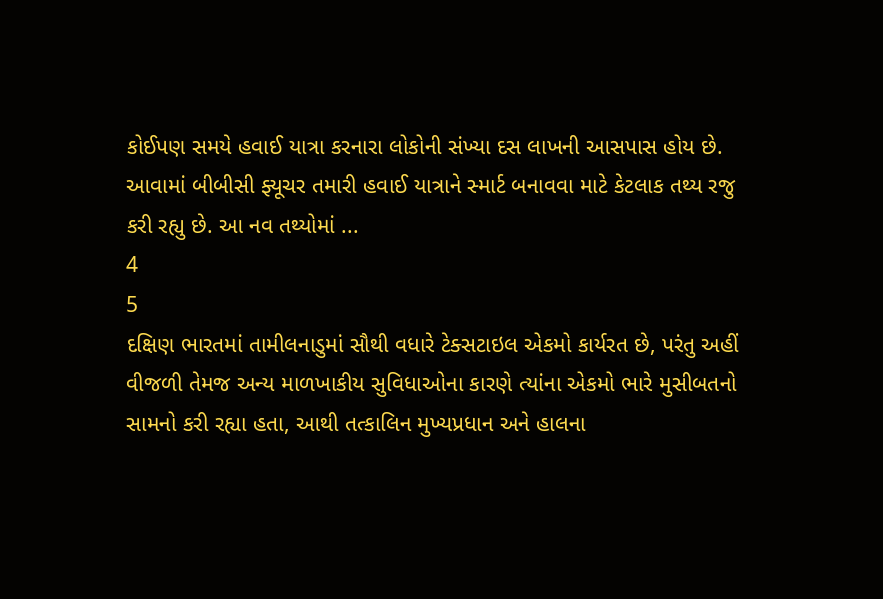કોઈપણ સમયે હવાઈ યાત્રા કરનારા લોકોની સંખ્યા દસ લાખની આસપાસ હોય છે.
આવામાં બીબીસી ફ્યૂચર તમારી હવાઈ યાત્રાને સ્માર્ટ બનાવવા માટે કેટલાક તથ્ય રજુ કરી રહ્યુ છે. આ નવ તથ્યોમાં ...
4
5
દક્ષિણ ભારતમાં તામીલનાડુમાં સૌથી વધારે ટેક્સટાઇલ એકમો કાર્યરત છે, પરંતુ અહીં વીજળી તેમજ અન્ય માળખાકીય સુવિધાઓના કારણે ત્યાંના એકમો ભારે મુસીબતનો સામનો કરી રહ્યા હતા, આથી તત્કાલિન મુખ્યપ્રધાન અને હાલના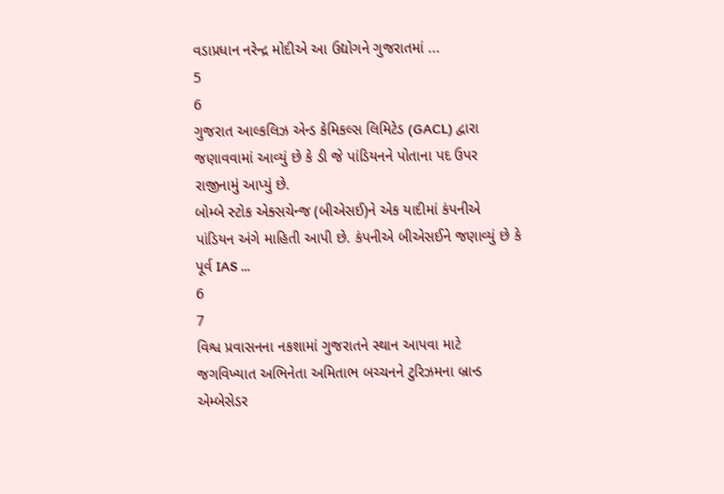વડાપ્રધાન નરેન્દ્ર મોદીએ આ ઉદ્યોગને ગુજરાતમાં ...
5
6
ગુજરાત આલ્કલિઝ એન્ડ કેમિકલ્સ લિમિટેડ (GACL) દ્વારા જણાવવામાં આવ્યું છે કે ડી જે પાંડિયનને પોતાના પદ ઉપર રાજીનામું આપ્યું છે.
બોમ્બે સ્ટોક એક્સચેન્જ (બીએસઈ)ને એક યાદીમાં કંપનીએ પાંડિયન અંગે માહિતી આપી છે. કંપનીએ બીએસઈને જણાવ્યું છે કે પૂર્વ IAS ...
6
7
વિશ્વ પ્રવાસનના નકશામાં ગુજરાતને સ્થાન આપવા માટે જગવિખ્યાત અભિનેતા અમિતાભ બચ્ચનને ટુરિઝમના બ્રાન્ડ એમ્બેસેડર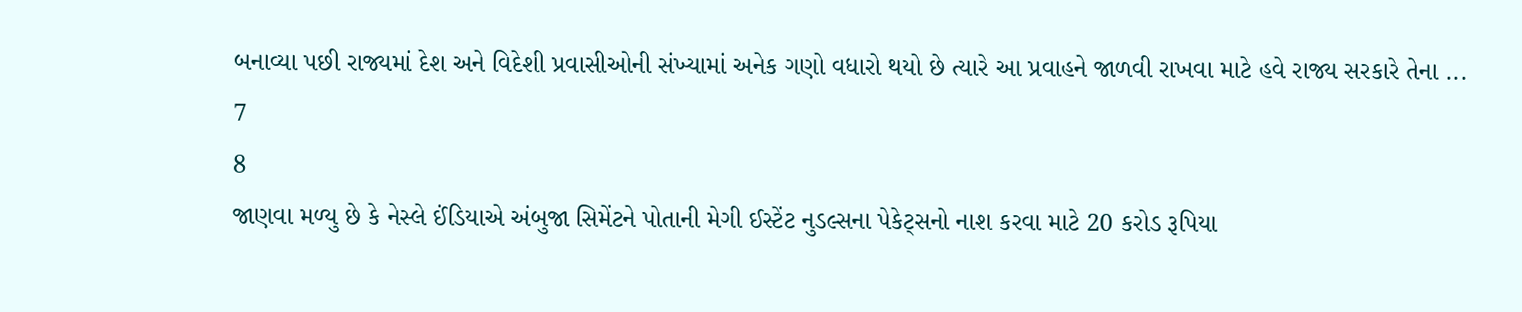બનાવ્યા પછી રાજ્યમાં દેશ અને વિદેશી પ્રવાસીઓની સંખ્યામાં અનેક ગણો વધારો થયો છે ત્યારે આ પ્રવાહને જાળવી રાખવા માટે હવે રાજ્ય સરકારે તેના ...
7
8
જાણવા મળ્યુ છે કે નેસ્લે ઈંડિયાએ અંબુજા સિમેંટને પોતાની મેગી ઈસ્ટેંટ નુડલ્સના પેકેટ્સનો નાશ કરવા માટે 20 કરોડ રૂપિયા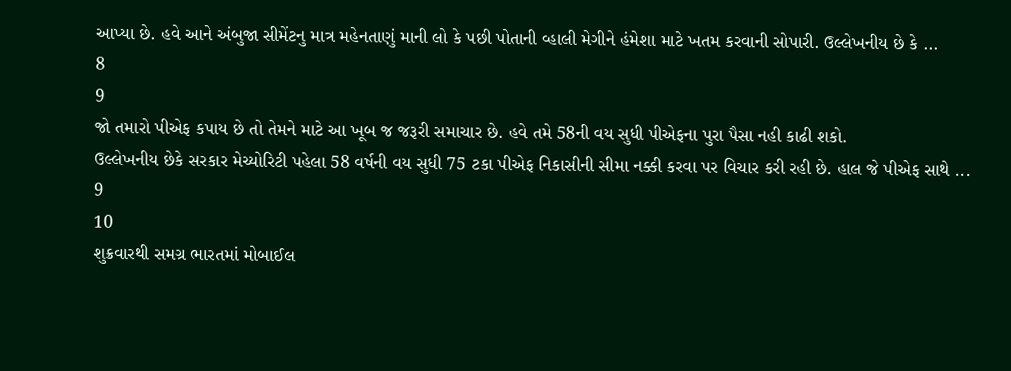આપ્યા છે. હવે આને અંબુજા સીમેંટનુ માત્ર મહેનતાણું માની લો કે પછી પોતાની વ્હાલી મેગીને હંમેશા માટે ખતમ કરવાની સોપારી. ઉલ્લેખનીય છે કે ...
8
9
જો તમારો પીએફ કપાય છે તો તેમને માટે આ ખૂબ જ જરૂરી સમાચાર છે. હવે તમે 58ની વય સુધી પીએફના પુરા પૈસા નહી કાઢી શકો.
ઉલ્લેખનીય છેકે સરકાર મેચ્યોરિટી પહેલા 58 વર્ષની વય સુધી 75 ટકા પીએફ નિકાસીની સીમા નક્કી કરવા પર વિચાર કરી રહી છે. હાલ જે પીએફ સાથે ...
9
10
શુક્રવારથી સમગ્ર ભારતમાં મોબાઈલ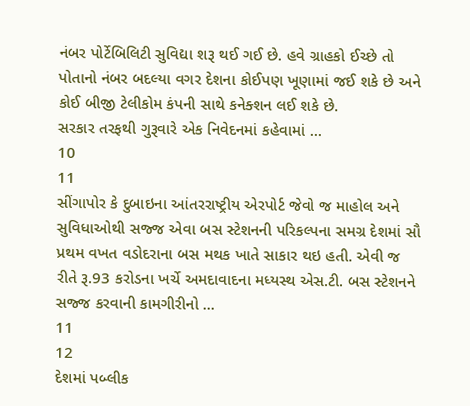નંબર પોર્ટેબિલિટી સુવિદ્યા શરૂ થઈ ગઈ છે. હવે ગ્રાહકો ઈચ્છે તો પોતાનો નંબર બદલ્યા વગર દેશના કોઈપણ ખૂણામાં જઈ શકે છે અને કોઈ બીજી ટેલીકોમ કંપની સાથે કનેક્શન લઈ શકે છે.
સરકાર તરફથી ગુરૂવારે એક નિવેદનમાં કહેવામાં ...
10
11
સીંગાપોર કે દુબાઇના આંતરરાષ્ટ્રીય એરપોર્ટ જેવો જ માહોલ અને સુવિધાઓથી સજ્જ એવા બસ સ્ટેશનની પરિકલ્પના સમગ્ર દેશમાં સૌ પ્રથમ વખત વડોદરાના બસ મથક ખાતે સાકાર થઇ હતી. એવી જ રીતે રૂ.93 કરોડના ખર્ચે અમદાવાદના મધ્યસ્થ એસ.ટી. બસ સ્ટેશનને સજ્જ કરવાની કામગીરીનો ...
11
12
દેશમાં પબ્લીક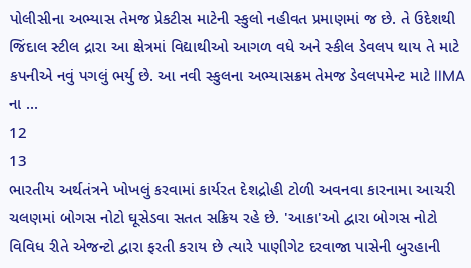પોલીસીના અભ્યાસ તેમજ પ્રેકટીસ માટેની સ્કુલો નહીવત પ્રમાણમાં જ છે. તે ઉદેશથી જિંદાલ સ્ટીલ દ્રારા આ ક્ષેત્રમાં વિદ્યાથીઓ આગળ વધે અને સ્કીલ ડેવલપ થાય તે માટે કપનીએ નવું પગલું ભર્યુ છે. આ નવી સ્કુલના અભ્યાસક્રમ તેમજ ડેવલપમેન્ટ માટે IIMA ના ...
12
13
ભારતીય અર્થતંત્રને ખોખલું કરવામાં કાર્યરત દેશદ્રોહી ટોળી અવનવા કારનામા આચરી ચલણમાં બોગસ નોટો ઘૂસેડવા સતત સક્રિય રહે છે. 'આકા'ઓ દ્વારા બોગસ નોટો વિવિધ રીતે એજન્ટો દ્વારા ફરતી કરાય છે ત્યારે પાણીગેટ દરવાજા પાસેની બુરહાની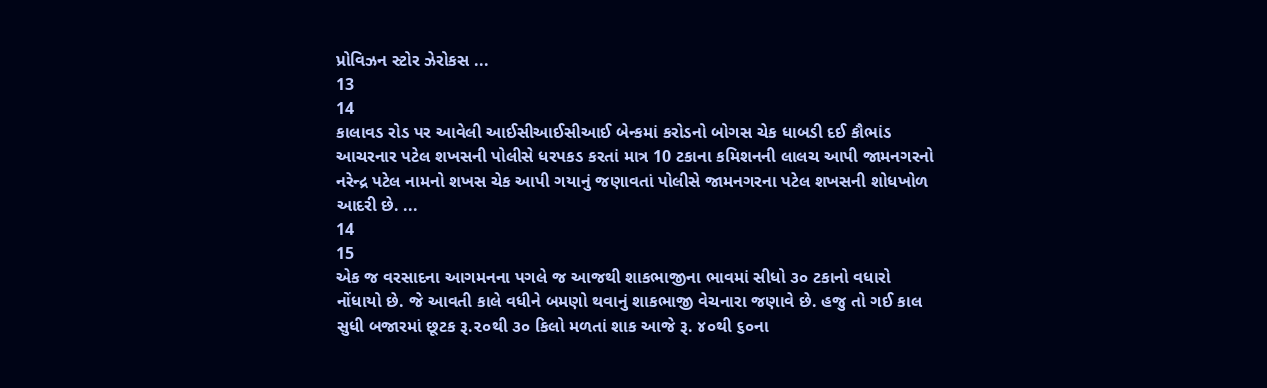પ્રોવિઝન સ્ટોર ઝેરોકસ ...
13
14
કાલાવડ રોડ પર આવેલી આઈસીઆઈસીઆઈ બેન્કમાં કરોડનો બોગસ ચેક ધાબડી દઈ કૌભાંડ આચરનાર પટેલ શખસની પોલીસે ધરપકડ કરતાં માત્ર 10 ટકાના કમિશનની લાલચ આપી જામનગરનો નરેન્દ્ર પટેલ નામનો શખસ ચેક આપી ગયાનું જણાવતાં પોલીસે જામનગરના પટેલ શખસની શોધખોળ આદરી છે. ...
14
15
એક જ વરસાદના આગમનના પગલે જ આજથી શાકભાજીના ભાવમાં સીધો ૩૦ ટકાનો વધારો નોંધાયો છે. જે આવતી કાલે વધીને બમણો થવાનું શાકભાજી વેચનારા જણાવે છે. હજુ તો ગઈ કાલ સુધી બજારમાં છૂટક રૂ.૨૦થી ૩૦ કિલો મળતાં શાક આજે રૂ. ૪૦થી ૬૦ના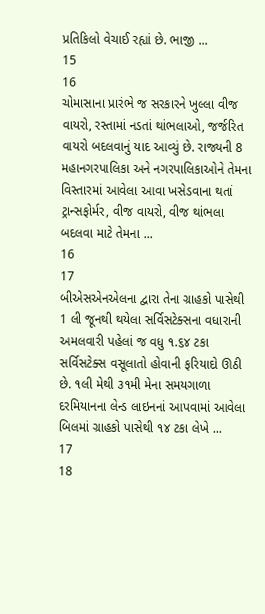પ્રતિકિલો વેચાઈ રહ્યાં છે. ભાજી ...
15
16
ચોમાસાના પ્રારંભે જ સરકારને ખુલ્લા વીજ વાયરો, રસ્તામાં નડતાં થાંભલાઓ, જર્જરિત વાયરો બદલવાનું યાદ આવ્યું છે. રાજ્યની 8 મહાનગરપાલિકા અને નગરપાલિકાઓને તેમના વિસ્તારમાં આવેલા આવા ખસેડવાના થતાં ટ્રાન્સફોર્મર, વીજ વાયરો, વીજ થાંભલા બદલવા માટે તેમના ...
16
17
બીએસએનએલના દ્વારા તેના ગ્રાહકો પાસેથી 1 લી જૂનથી થયેલા સર્વિસટેક્સના વધારાની અમલવારી પહેલાં જ વધુ ૧.૬૪ ટકા સર્વિસટેક્સ વસૂલાતો હોવાની ફરિયાદો ઊઠી છે. ૧લી મેથી ૩૧મી મેના સમયગાળા દરમિયાનના લેન્ડ લાઇનનાં આપવામાં આવેલા બિલમાં ગ્રાહકો પાસેથી ૧૪ ટકા લેખે ...
17
18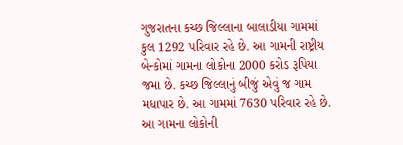ગુજરાતના કચ્છ જિલ્લાના બાલાડીયા ગામમાં કુલ 1292 પરિવાર રહે છે. આ ગામની રાષ્ટ્રીય બેન્કોમાં ગામના લોકોના 2000 કરોડ રૂપિયા જમા છે. કચ્છ જિલ્લાનું બીજું એવું જ ગામ મધાપાર છે. આ ગામમાં 7630 પરિવાર રહે છે. આ ગામના લોકોની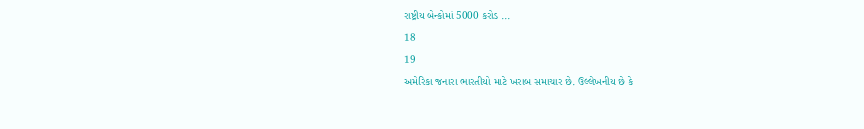રાષ્ટ્રીય બેન્કોમાં 5000 કરોડ ...
18
19
અમેરિકા જનારા ભારતીયો માટે ખરાબ સમાચાર છે. ઉલ્લેખનીય છે કે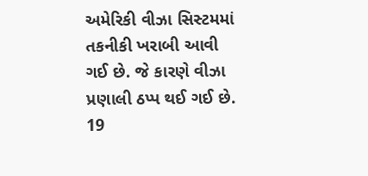અમેરિકી વીઝા સિસ્ટમમાં તકનીકી ખરાબી આવી ગઈ છે. જે કારણે વીઝા પ્રણાલી ઠપ્પ થઈ ગઈ છે.
19